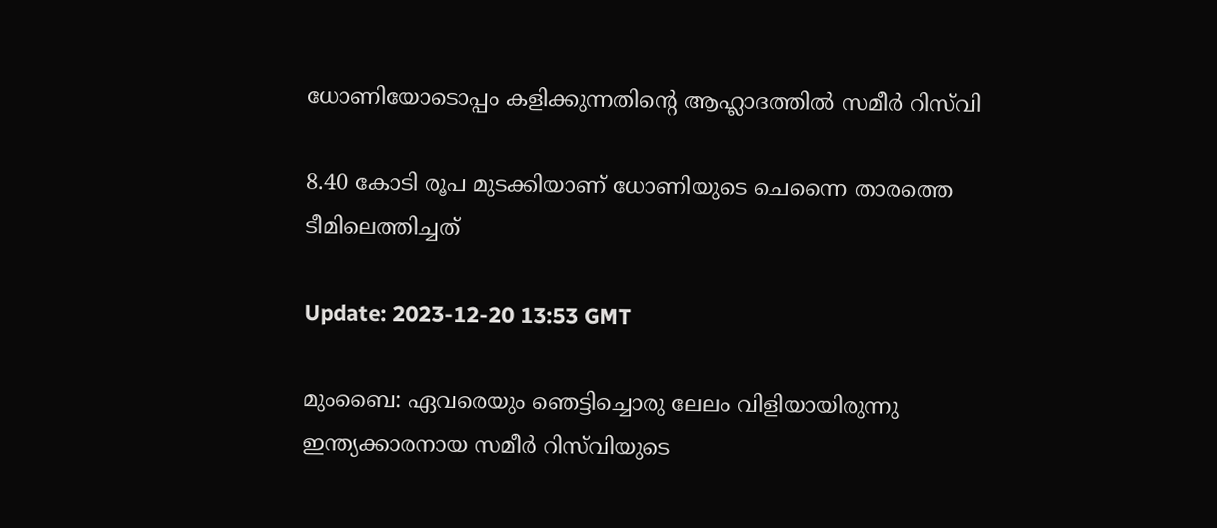ധോണിയോടൊപ്പം കളിക്കുന്നതിന്റെ ആഹ്ലാദത്തിൽ സമീർ റിസ്‌വി

8.40 കോടി രൂപ മുടക്കിയാണ് ധോണിയുടെ ചെന്നൈ താരത്തെ ടീമിലെത്തിച്ചത്

Update: 2023-12-20 13:53 GMT

മുംബൈ: ഏവരെയും ഞെട്ടിച്ചൊരു ലേലം വിളിയായിരുന്നു ഇന്ത്യക്കാരനായ സമീര്‍ റിസ്‌വിയുടെ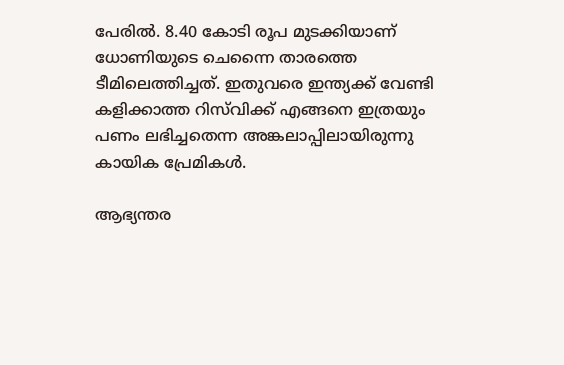പേരില്‍. 8.40 കോടി രൂപ മുടക്കിയാണ് ധോണിയുടെ ചെന്നൈ താരത്തെ ടീമിലെത്തിച്ചത്. ഇതുവരെ ഇന്ത്യക്ക് വേണ്ടി കളിക്കാത്ത റിസ്‌വിക്ക് എങ്ങനെ ഇത്രയും പണം ലഭിച്ചതെന്ന അങ്കലാപ്പിലായിരുന്നു കായിക പ്രേമികള്‍.

ആഭ്യന്തര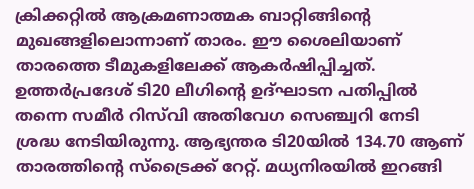ക്രിക്കറ്റില്‍ ആക്രമണാത്മക ബാറ്റിങ്ങിന്റെ മുഖങ്ങളിലൊന്നാണ് താരം. ഈ ശൈലിയാണ് താരത്തെ ടീമുകളിലേക്ക് ആകര്‍ഷിപ്പിച്ചത്. ഉത്തർപ്രദേശ് ടി20 ലീഗിന്റെ ഉദ്ഘാടന പതിപ്പില്‍ തന്നെ സമീര്‍ റിസ്‌വി അതിവേഗ സെഞ്ച്വറി നേടി ശ്രദ്ധ നേടിയിരുന്നു. ആഭ്യന്തര ടി20യില്‍ 134.70 ആണ് താരത്തിന്റെ സ്ട്രൈക്ക് റേറ്റ്. മധ്യനിരയില്‍ ഇറങ്ങി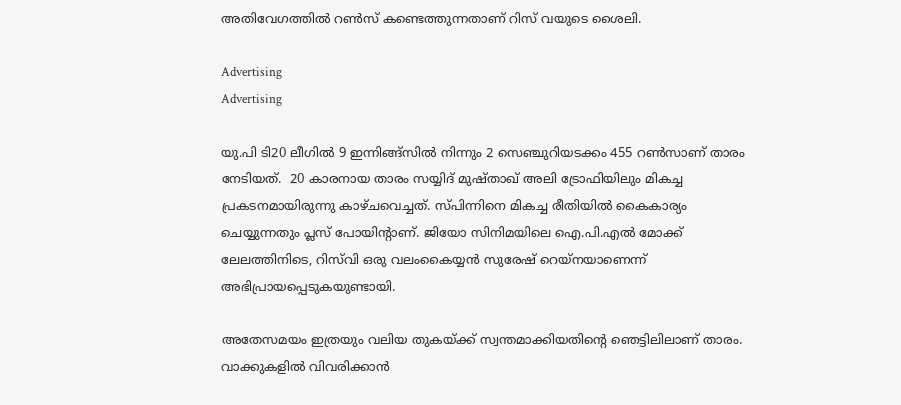അതിവേഗത്തില്‍ റണ്‍സ് കണ്ടെത്തുന്നതാണ് റിസ് വയുടെ ശൈലി.

Advertising
Advertising

യു.പി ടി20 ലീഗിൽ 9 ഇന്നിങ്ങ്സിൽ നിന്നും 2 സെഞ്ചുറിയടക്കം 455 റൺസാണ് താരം നേടിയത്.  20 കാരനായ താരം സയ്യിദ് മുഷ്താഖ് അലി ട്രോഫിയിലും മികച്ച പ്രകടനമായിരുന്നു കാഴ്ചവെച്ചത്. സ്പിന്നിനെ മികച്ച രീതിയില്‍ കൈകാര്യം ചെയ്യുന്നതും പ്ലസ് പോയിന്റാണ്. ജിയോ സിനിമയിലെ ഐ.പി.എല്‍ മോക്ക് ലേലത്തിനിടെ, റിസ്‌വി ഒരു വലംകൈയ്യന്‍ സുരേഷ് റെയ്നയാണെന്ന് അഭിപ്രായപ്പെടുകയുണ്ടായി.

അതേസമയം ഇത്രയും വലിയ തുകയ്ക്ക് സ്വന്തമാക്കിയതിന്റെ ഞെട്ടിലിലാണ് താരം. വാക്കുകളില്‍ വിവരിക്കാന്‍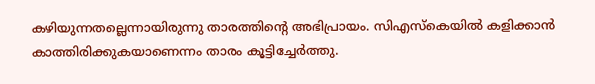കഴിയുന്നതല്ലെന്നായിരുന്നു താരത്തിന്റെ അഭിപ്രായം. സിഎസ്‌കെയില്‍ കളിക്കാന്‍ കാത്തിരിക്കുകയാണെന്നം താരം കൂട്ടിച്ചേര്‍ത്തു.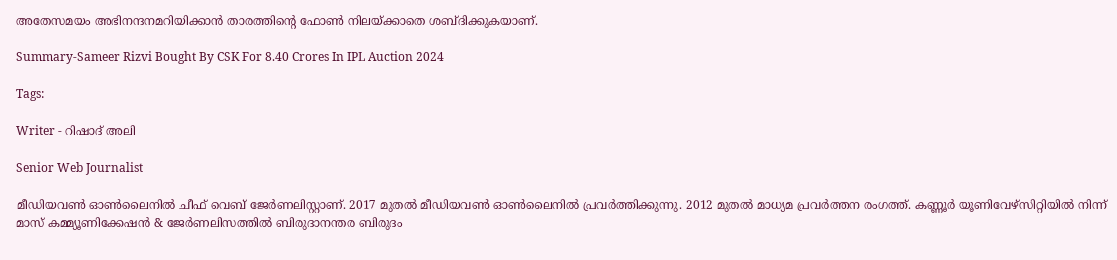അതേസമയം അഭിനന്ദനമറിയിക്കാന്‍ താരത്തിന്റെ ഫോണ്‍ നിലയ്ക്കാതെ ശബ്ദിക്കുകയാണ്.

Summary-Sameer Rizvi Bought By CSK For 8.40 Crores In IPL Auction 2024

Tags:

Writer - റിഷാദ് അലി

Senior Web Journalist

മീഡിയവൺ ഓൺലൈനിൽ ചീഫ് വെബ് ജേർണലിസ്റ്റാണ്. 2017 മുതൽ മീഡിയവൺ ഓൺലൈനിൽ പ്രവർത്തിക്കുന്നു. 2012 മുതൽ മാധ്യമ പ്രവർത്തന രംഗത്ത്. കണ്ണൂര്‍ യൂണിവേഴ്‌സിറ്റിയിൽ നിന്ന് മാസ് കമ്മ്യൂണിക്കേഷന്‍ & ജേര്‍ണലിസത്തില്‍ ബിരുദാനന്തര ബിരുദം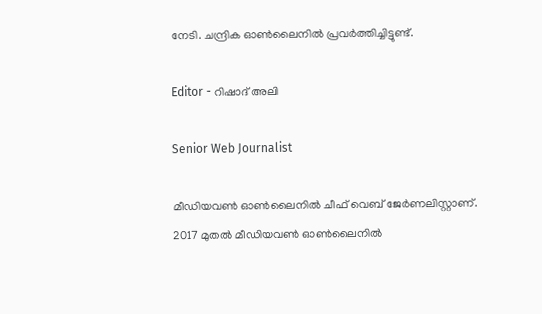നേടി. ചന്ദ്രിക ഓണ്‍ലൈനില്‍ പ്രവര്‍ത്തിച്ചിട്ടുണ്ട്.

Editor - റിഷാദ് അലി

Senior Web Journalist

മീഡിയവൺ ഓൺലൈനിൽ ചീഫ് വെബ് ജേർണലിസ്റ്റാണ്. 2017 മുതൽ മീഡിയവൺ ഓൺലൈനിൽ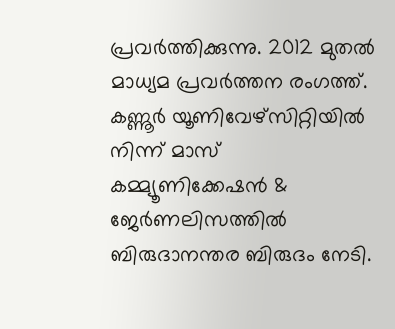പ്രവർത്തിക്കുന്നു. 2012 മുതൽ മാധ്യമ പ്രവർത്തന രംഗത്ത്. കണ്ണൂര്‍ യൂണിവേഴ്‌സിറ്റിയിൽ നിന്ന് മാസ് കമ്മ്യൂണിക്കേഷന്‍ & ജേര്‍ണലിസത്തില്‍ ബിരുദാനന്തര ബിരുദം നേടി.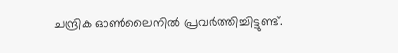ചന്ദ്രിക ഓണ്‍ലൈനില്‍ പ്രവര്‍ത്തിച്ചിട്ടുണ്ട്.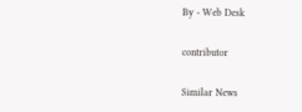By - Web Desk

contributor

Similar News